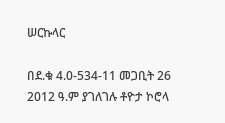ሠርኩላር

በደ.ቁ 4.0-534-11 መጋቢት 26 2012 ዓ.ም ያገለገሉ ቶዮታ ኮሮላ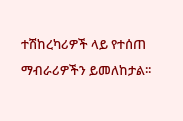ተሽከረካሪዎች ላይ የተሰጠ ማብራሪዎችን ይመለከታል፡፡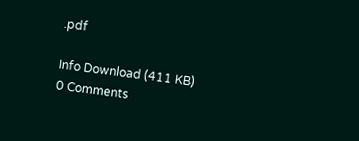.pdf

Info Download (411 KB)
0 Comments